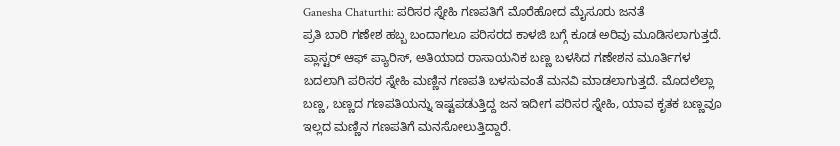Ganesha Chaturthi: ಪರಿಸರ ಸ್ನೇಹಿ ಗಣಪತಿಗೆ ಮೊರೆಹೋದ ಮೈಸೂರು ಜನತೆ
ಪ್ರತಿ ಬಾರಿ ಗಣೇಶ ಹಬ್ಬ ಬಂದಾಗಲೂ ಪರಿಸರದ ಕಾಳಜಿ ಬಗ್ಗೆ ಕೂಡ ಅರಿವು ಮೂಡಿಸಲಾಗುತ್ತದೆ. ಪ್ಲಾಸ್ಟರ್ ಆಫ್ ಪ್ಯಾರಿಸ್, ಅತಿಯಾದ ರಾಸಾಯನಿಕ ಬಣ್ಣ ಬಳಸಿದ ಗಣೇಶನ ಮೂರ್ತಿಗಳ ಬದಲಾಗಿ ಪರಿಸರ ಸ್ನೇಹಿ ಮಣ್ಣಿನ ಗಣಪತಿ ಬಳಸುವಂತೆ ಮನವಿ ಮಾಡಲಾಗುತ್ತದೆ. ಮೊದಲೆಲ್ಲಾ ಬಣ್ಣ, ಬಣ್ಣದ ಗಣಪತಿಯನ್ನು ಇಷ್ಟಪಡುತ್ತಿದ್ದ ಜನ ಇದೀಗ ಪರಿಸರ ಸ್ನೇಹಿ, ಯಾವ ಕೃತಕ ಬಣ್ಣವೂ ಇಲ್ಲದ ಮಣ್ಣಿನ ಗಣಪತಿಗೆ ಮನಸೋಲುತ್ತಿದ್ದಾರೆ.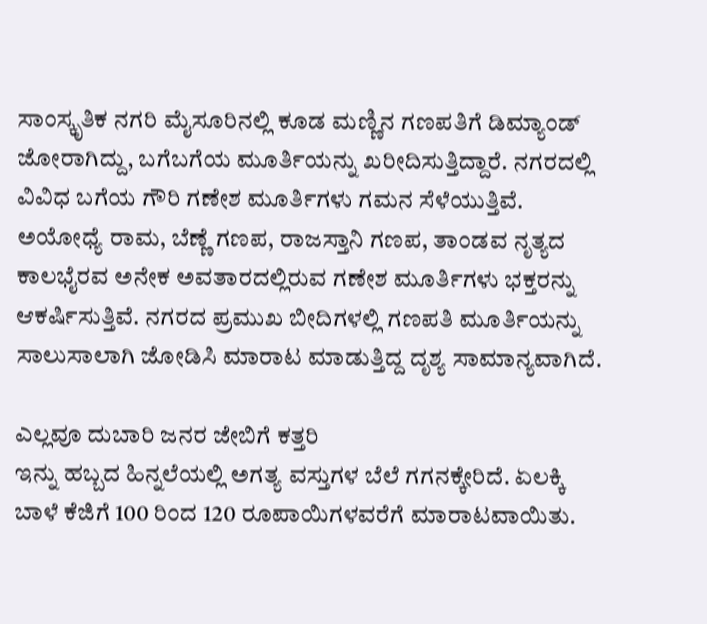ಸಾಂಸ್ಕೃತಿಕ ನಗರಿ ಮೈಸೂರಿನಲ್ಲಿ ಕೂಡ ಮಣ್ಣಿನ ಗಣಪತಿಗೆ ಡಿಮ್ಯಾಂಡ್ ಜೋರಾಗಿದ್ದು, ಬಗೆಬಗೆಯ ಮೂರ್ತಿಯನ್ನು ಖರೀದಿಸುತ್ತಿದ್ದಾರೆ. ನಗರದಲ್ಲಿ ವಿವಿಧ ಬಗೆಯ ಗೌರಿ ಗಣೇಶ ಮೂರ್ತಿಗಳು ಗಮನ ಸೆಳೆಯುತ್ತಿವೆ. ಅಯೋಧ್ಯೆ ರಾಮ, ಬೆಣ್ಣೆ ಗಣಪ, ರಾಜಸ್ತಾನಿ ಗಣಪ, ತಾಂಡವ ನೃತ್ಯದ ಕಾಲಭೈರವ ಅನೇಕ ಅವತಾರದಲ್ಲಿರುವ ಗಣೇಶ ಮೂರ್ತಿಗಳು ಭಕ್ತರನ್ನು ಆಕರ್ಷಿಸುತ್ತಿವೆ. ನಗರದ ಪ್ರಮುಖ ಬೀದಿಗಳಲ್ಲಿ ಗಣಪತಿ ಮೂರ್ತಿಯನ್ನು ಸಾಲುಸಾಲಾಗಿ ಜೋಡಿಸಿ ಮಾರಾಟ ಮಾಡುತ್ತಿದ್ದ ದೃಶ್ಯ ಸಾಮಾನ್ಯವಾಗಿದೆ.

ಎಲ್ಲವೂ ದುಬಾರಿ ಜನರ ಜೇಬಿಗೆ ಕತ್ತರಿ
ಇನ್ನು ಹಬ್ಬದ ಹಿನ್ನಲೆಯಲ್ಲಿ ಅಗತ್ಯ ವಸ್ತುಗಳ ಬೆಲೆ ಗಗನಕ್ಕೇರಿದೆ. ಏಲಕ್ಕಿ ಬಾಳೆ ಕೆಜಿಗೆ 100 ರಿಂದ 120 ರೂಪಾಯಿಗಳವರೆಗೆ ಮಾರಾಟವಾಯಿತು.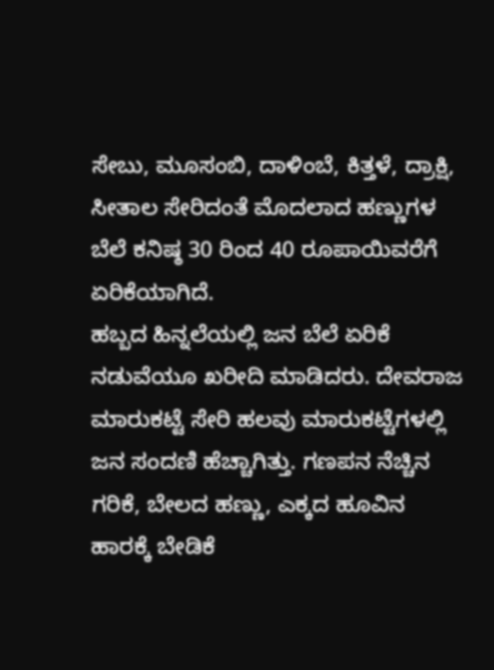ಸೇಬು, ಮೂಸಂಬಿ, ದಾಳಿಂಬೆ, ಕಿತ್ತಳೆ, ದ್ರಾಕ್ಷಿ, ಸೀತಾಲ ಸೇರಿದಂತೆ ಮೊದಲಾದ ಹಣ್ಣುಗಳ ಬೆಲೆ ಕನಿಷ್ಠ 30 ರಿಂದ 40 ರೂಪಾಯಿವರೆಗೆ ಏರಿಕೆಯಾಗಿದೆ.
ಹಬ್ಬದ ಹಿನ್ನಲೆಯಲ್ಲಿ ಜನ ಬೆಲೆ ಏರಿಕೆ ನಡುವೆಯೂ ಖರೀದಿ ಮಾಡಿದರು. ದೇವರಾಜ ಮಾರುಕಟ್ಟೆ ಸೇರಿ ಹಲವು ಮಾರುಕಟ್ಟೆಗಳಲ್ಲಿ ಜನ ಸಂದಣಿ ಹೆಚ್ಚಾಗಿತ್ತು. ಗಣಪನ ನೆಚ್ಚಿನ ಗರಿಕೆ, ಬೇಲದ ಹಣ್ಣು, ಎಕ್ಕದ ಹೂವಿನ ಹಾರಕ್ಕೆ ಬೇಡಿಕೆ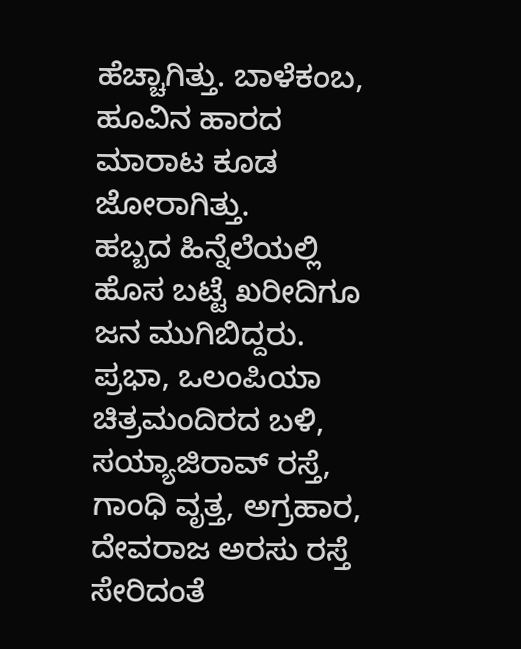ಹೆಚ್ಚಾಗಿತ್ತು. ಬಾಳೆಕಂಬ, ಹೂವಿನ ಹಾರದ ಮಾರಾಟ ಕೂಡ ಜೋರಾಗಿತ್ತು.
ಹಬ್ಬದ ಹಿನ್ನೆಲೆಯಲ್ಲಿ ಹೊಸ ಬಟ್ಟೆ ಖರೀದಿಗೂ ಜನ ಮುಗಿಬಿದ್ದರು. ಪ್ರಭಾ, ಒಲಂಪಿಯಾ ಚಿತ್ರಮಂದಿರದ ಬಳಿ, ಸಯ್ಯಾಜಿರಾವ್ ರಸ್ತೆ, ಗಾಂಧಿ ವೃತ್ತ, ಅಗ್ರಹಾರ, ದೇವರಾಜ ಅರಸು ರಸ್ತೆ ಸೇರಿದಂತೆ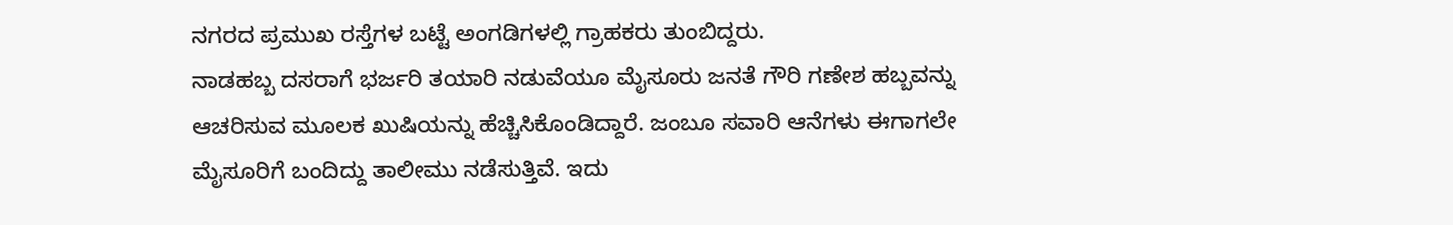ನಗರದ ಪ್ರಮುಖ ರಸ್ತೆಗಳ ಬಟ್ಟೆ ಅಂಗಡಿಗಳಲ್ಲಿ ಗ್ರಾಹಕರು ತುಂಬಿದ್ದರು.
ನಾಡಹಬ್ಬ ದಸರಾಗೆ ಭರ್ಜರಿ ತಯಾರಿ ನಡುವೆಯೂ ಮೈಸೂರು ಜನತೆ ಗೌರಿ ಗಣೇಶ ಹಬ್ಬವನ್ನು ಆಚರಿಸುವ ಮೂಲಕ ಖುಷಿಯನ್ನು ಹೆಚ್ಚಿಸಿಕೊಂಡಿದ್ದಾರೆ. ಜಂಬೂ ಸವಾರಿ ಆನೆಗಳು ಈಗಾಗಲೇ ಮೈಸೂರಿಗೆ ಬಂದಿದ್ದು ತಾಲೀಮು ನಡೆಸುತ್ತಿವೆ. ಇದು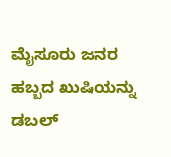ಮೈಸೂರು ಜನರ ಹಬ್ಬದ ಖುಷಿಯನ್ನು ಡಬಲ್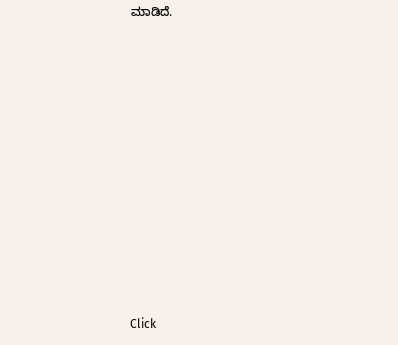ಮಾಡಿದೆ.












Click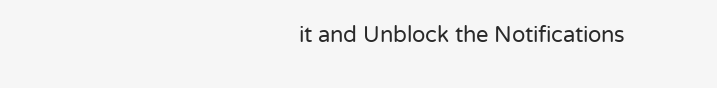it and Unblock the Notifications